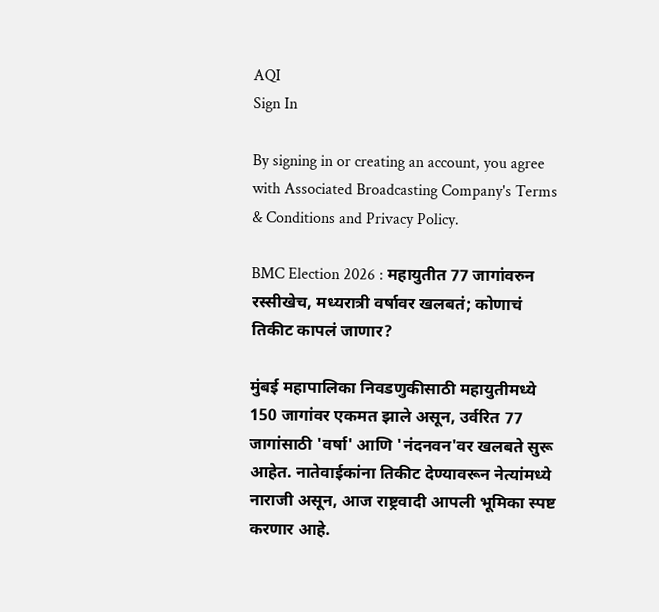AQI
Sign In

By signing in or creating an account, you agree with Associated Broadcasting Company's Terms & Conditions and Privacy Policy.

BMC Election 2026 : महायुतीत 77 जागांवरुन रस्सीखेच, मध्यरात्री वर्षावर खलबतं; कोणाचं तिकीट कापलं जाणार?

मुंबई महापालिका निवडणुकीसाठी महायुतीमध्ये 150 जागांवर एकमत झाले असून, उर्वरित 77 जागांसाठी 'वर्षा' आणि 'नंदनवन'वर खलबते सुरू आहेत. नातेवाईकांना तिकीट देण्यावरून नेत्यांमध्ये नाराजी असून, आज राष्ट्रवादी आपली भूमिका स्पष्ट करणार आहे.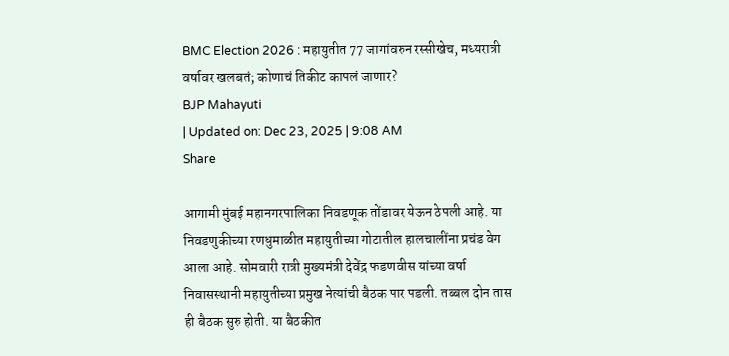BMC Election 2026 : महायुतीत 77 जागांवरुन रस्सीखेच, मध्यरात्री वर्षावर खलबतं; कोणाचं तिकीट कापलं जाणार?
BJP Mahayuti
| Updated on: Dec 23, 2025 | 9:08 AM
Share

आगामी मुंबई महानगरपालिका निवडणूक तोंडावर येऊन ठेपली आहे. या निवडणुकीच्या रणधुमाळीत महायुतीच्या गोटातील हालचालींना प्रचंड वेग आला आहे. सोमवारी रात्री मुख्यमंत्री देवेंद्र फडणवीस यांच्या वर्षा निवासस्थानी महायुतीच्या प्रमुख नेत्यांची बैठक पार पडली. तब्बल दोन तास ही बैठक सुरु होती. या बैठकीत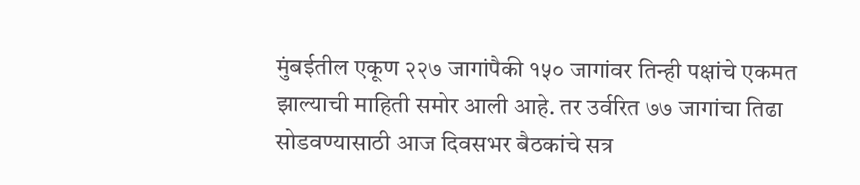मुंबईतील एकूण २२७ जागांपैकी १५० जागांवर तिन्ही पक्षांचे एकमत झाल्याची माहिती समोर आली आहे. तर उर्वरित ७७ जागांचा तिढा सोडवण्यासाठी आज दिवसभर बैठकांचे सत्र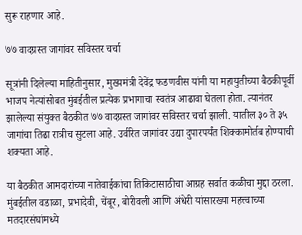सुरू राहणार आहे.

७७ वादग्रस्त जागांवर सविस्तर चर्चा

सूत्रांनी दिलेल्या माहितीनुसार, मुख्यमंत्री देवेंद्र फडणवीस यांनी या महायुतीच्या बैठकीपूर्वी भाजप नेत्यांसोबत मुंबईतील प्रत्येक प्रभागाचा स्वतंत्र आढावा घेतला होता. त्यानंतर झालेल्या संयुक्त बैठकीत ७७ वादग्रस्त जागांवर सविस्तर चर्चा झाली. यातील ३० ते ३५ जागांचा तिढा रात्रीच सुटला आहे. उर्वरित जागांवर उद्या दुपारपर्यंत शिक्कामोर्तब होण्याची शक्यता आहे.

या बैठकीत आमदारांच्या नातेवाईकांचा तिकिटासाठीचा आग्रह सर्वात कळीचा मुद्दा ठरला. मुंबईतील वडाळा, प्रभादेवी, चेंबूर, बोरीवली आणि अंधेरी यांसारख्या महत्त्वाच्या मतदारसंघांमध्ये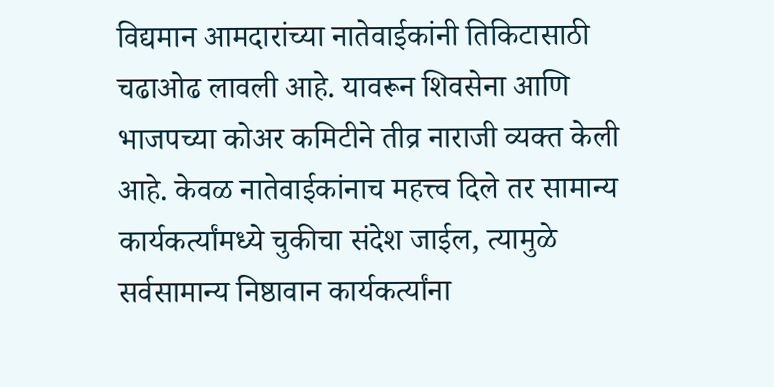विद्यमान आमदारांच्या नातेवाईकांनी तिकिटासाठी चढाओढ लावली आहे. यावरून शिवसेना आणि भाजपच्या कोअर कमिटीने तीव्र नाराजी व्यक्त केली आहे. केवळ नातेवाईकांनाच महत्त्व दिले तर सामान्य कार्यकर्त्यांमध्ये चुकीचा संदेश जाईल, त्यामुळे सर्वसामान्य निष्ठावान कार्यकर्त्यांना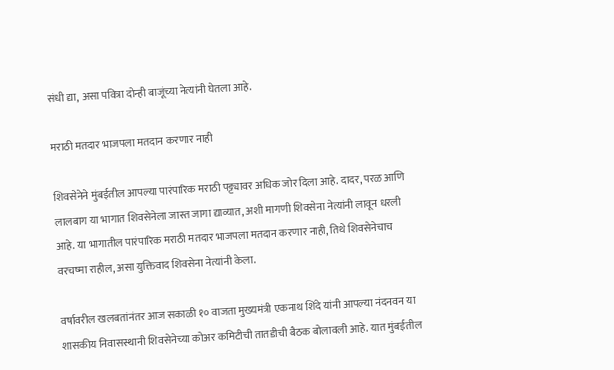संधी द्या, असा पवित्रा दोन्ही बाजूंच्या नेत्यांनी घेतला आहे.

मराठी मतदार भाजपला मतदान करणार नाही

शिवसेनेने मुंबईतील आपल्या पारंपारिक मराठी पट्ट्यावर अधिक जोर दिला आहे. दादर, परळ आणि लालबाग या भागात शिवसेनेला जास्त जागा द्याव्यात, अशी मागणी शिवसेना नेत्यांनी लावून धरली आहे. या भागातील पारंपारिक मराठी मतदार भाजपला मतदान करणार नाही, तिथे शिवसेनेचाच वरचष्मा राहील, असा युक्तिवाद शिवसेना नेत्यांनी केला.

वर्षावरील खलबतांनंतर आज सकाळी १० वाजता मुख्यमंत्री एकनाथ शिंदे यांनी आपल्या नंदनवन या शासकीय निवासस्थानी शिवसेनेच्या कोअर कमिटीची तातडीची बैठक बोलावली आहे. यात मुंबईतील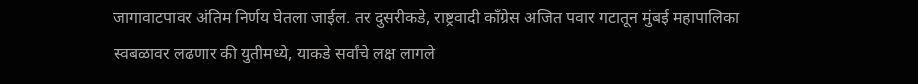जागावाटपावर अंतिम निर्णय घेतला जाईल. तर दुसरीकडे, राष्ट्रवादी काँग्रेस अजित पवार गटातून मुंबई महापालिका स्वबळावर लढणार की युतीमध्ये, याकडे सर्वांचे लक्ष लागले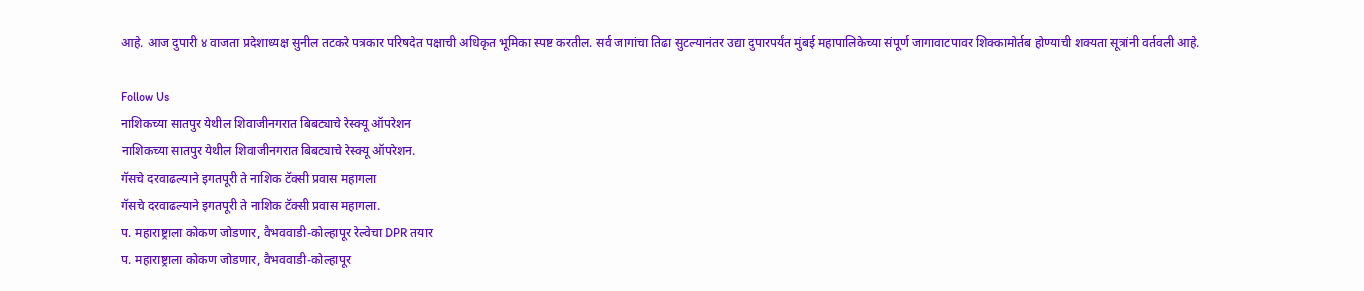आहे. आज दुपारी ४ वाजता प्रदेशाध्यक्ष सुनील तटकरे पत्रकार परिषदेत पक्षाची अधिकृत भूमिका स्पष्ट करतील. सर्व जागांचा तिढा सुटल्यानंतर उद्या दुपारपर्यंत मुंबई महापालिकेच्या संपूर्ण जागावाटपावर शिक्कामोर्तब होण्याची शक्यता सूत्रांनी वर्तवली आहे.

Follow Us
नाशिकच्या सातपुर येथील शिवाजीनगरात बिबट्याचे रेस्क्यू ऑपरेशन
नाशिकच्या सातपुर येथील शिवाजीनगरात बिबट्याचे रेस्क्यू ऑपरेशन.
गॅसचे दरवाढल्याने इगतपूरी ते नाशिक टॅक्सी प्रवास महागला
गॅसचे दरवाढल्याने इगतपूरी ते नाशिक टॅक्सी प्रवास महागला.
प. महाराष्ट्राला कोकण जोडणार, वैभववाडी-कोल्हापूर रेल्वेचा DPR तयार
प. महाराष्ट्राला कोकण जोडणार, वैभववाडी-कोल्हापूर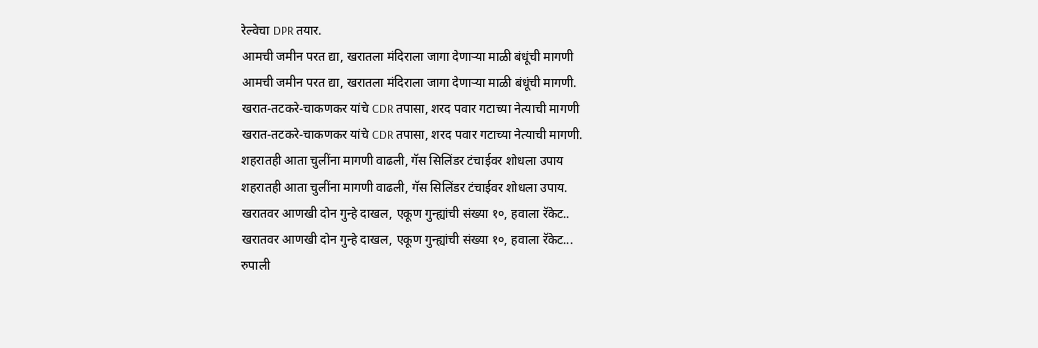रेल्वेचा DPR तयार.
आमची जमीन परत द्या, खरातला मंदिराला जागा देणाऱ्या माळी बंधूंची मागणी
आमची जमीन परत द्या, खरातला मंदिराला जागा देणाऱ्या माळी बंधूंची मागणी.
खरात-तटकरे-चाकणकर यांचे CDR तपासा, शरद पवार गटाच्या नेत्याची मागणी
खरात-तटकरे-चाकणकर यांचे CDR तपासा, शरद पवार गटाच्या नेत्याची मागणी.
शहरातही आता चुलींना मागणी वाढली, गॅस सिलिंडर टंचाईवर शोधला उपाय
शहरातही आता चुलींना मागणी वाढली, गॅस सिलिंडर टंचाईवर शोधला उपाय.
खरातवर आणखी दोन गुन्हे दाखल, एकूण गुन्ह्यांची संख्या १०, हवाला रॅकेट..
खरातवर आणखी दोन गुन्हे दाखल, एकूण गुन्ह्यांची संख्या १०, हवाला रॅकेट...
रुपाली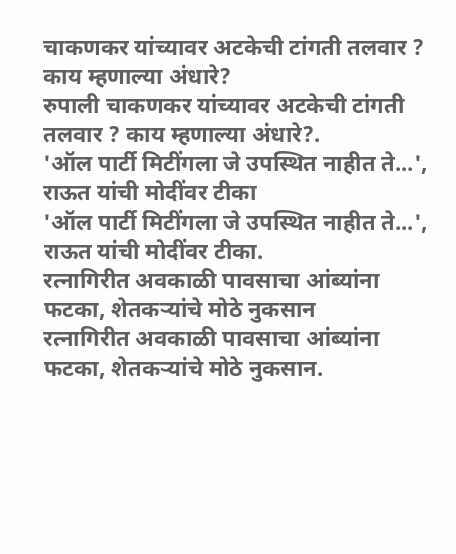चाकणकर यांच्यावर अटकेची टांगती तलवार ? काय म्हणाल्या अंधारे?
रुपाली चाकणकर यांच्यावर अटकेची टांगती तलवार ? काय म्हणाल्या अंधारे?.
'ऑल पार्टी मिटींगला जे उपस्थित नाहीत ते...', राऊत यांची मोदींवर टीका
'ऑल पार्टी मिटींगला जे उपस्थित नाहीत ते...', राऊत यांची मोदींवर टीका.
रत्नागिरीत अवकाळी पावसाचा आंब्यांना फटका, शेतकऱ्यांचे मोठे नुकसान
रत्नागिरीत अवकाळी पावसाचा आंब्यांना फटका, शेतकऱ्यांचे मोठे नुकसान.